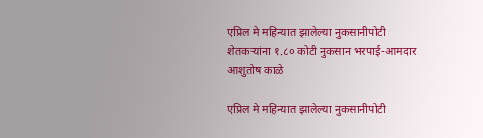एप्रिल मे महिन्यात झालेल्या नुकसानीपोटी शेतकऱ्यांना १.८० कोटी नुकसान भरपाई-आमदार आशुतोष काळे

एप्रिल मे महिन्यात झालेल्या नुकसानीपोटी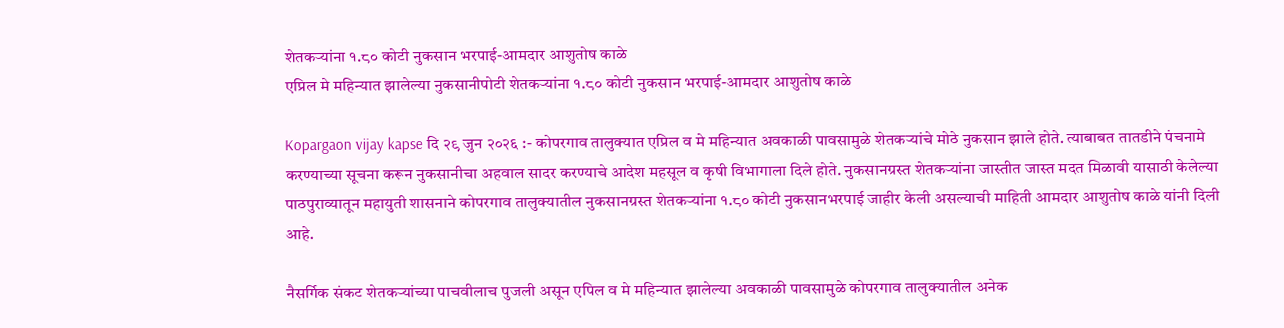शेतकऱ्यांना १.८० कोटी नुकसान भरपाई-आमदार आशुतोष काळे
एप्रिल मे महिन्यात झालेल्या नुकसानीपोटी शेतकऱ्यांना १.८० कोटी नुकसान भरपाई-आमदार आशुतोष काळे

Kopargaon vijay kapse दि २९ जुन २०२६ :- कोपरगाव तालुक्यात एप्रिल व मे महिन्यात अवकाळी पावसामुळे शेतकऱ्यांचे मोठे नुकसान झाले होते. त्याबाबत तातडीने पंचनामे करण्याच्या सूचना करून नुकसानीचा अहवाल सादर करण्याचे आदेश महसूल व कृषी विभागाला दिले होते. नुकसानग्रस्त शेतकऱ्यांना जास्तीत जास्त मदत मिळावी यासाठी केलेल्या पाठपुराव्यातून महायुती शासनाने कोपरगाव तालुक्यातील नुकसानग्रस्त शेतकऱ्यांना १.८० कोटी नुकसानभरपाई जाहीर केली असल्याची माहिती आमदार आशुतोष काळे यांनी दिली आहे.

नैसर्गिक संकट शेतकऱ्यांच्या पाचवीलाच पुजली असून एपिल व मे महिन्यात झालेल्या अवकाळी पावसामुळे कोपरगाव तालुक्यातील अनेक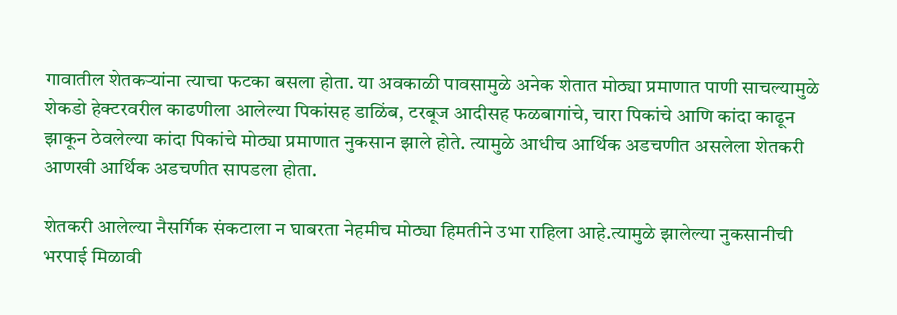गावातील शेतकऱ्यांना त्याचा फटका बसला होता. या अवकाळी पावसामुळे अनेक शेतात मोठ्या प्रमाणात पाणी साचल्यामुळे शेकडो हेक्टरवरील काढणीला आलेल्या पिकांसह डाळिंब, टरबूज आदीसह फळबागांचे, चारा पिकांचे आणि कांदा काढून झाकून ठेवलेल्या कांदा पिकांचे मोठ्या प्रमाणात नुकसान झाले होते. त्यामुळे आधीच आर्थिक अडचणीत असलेला शेतकरी आणखी आर्थिक अडचणीत सापडला होता.

शेतकरी आलेल्या नैसर्गिक संकटाला न घाबरता नेहमीच मोठ्या हिमतीने उभा राहिला आहे.त्यामुळे झालेल्या नुकसानीची भरपाई मिळावी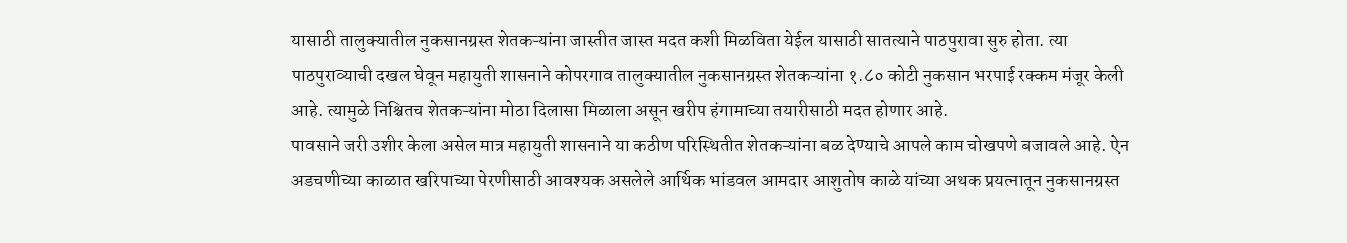यासाठी तालुक्यातील नुकसानग्रस्त शेतकऱ्यांना जास्तीत जास्त मदत कशी मिळविता येईल यासाठी सातत्याने पाठपुरावा सुरु होता. त्या पाठपुराव्याची दखल घेवून महायुती शासनाने कोपरगाव तालुक्यातील नुकसानग्रस्त शेतकऱ्यांना १.८० कोटी नुकसान भरपाई रक्कम मंजूर केली आहे. त्यामुळे निश्चितच शेतकऱ्यांना मोठा दिलासा मिळाला असून खरीप हंगामाच्या तयारीसाठी मदत होणार आहे.
पावसाने जरी उशीर केला असेल मात्र महायुती शासनाने या कठीण परिस्थितीत शेतकऱ्यांना बळ देण्याचे आपले काम चोखपणे बजावले आहे. ऐन अडचणीच्या काळात खरिपाच्या पेरणीसाठी आवश्यक असलेले आर्थिक भांडवल आमदार आशुतोष काळे यांच्या अथक प्रयत्नातून नुकसानग्रस्त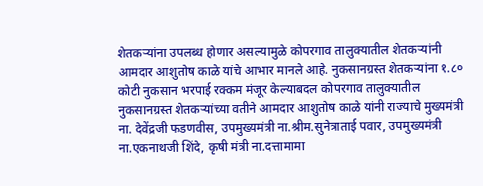शेतकऱ्यांना उपलब्ध होणार असल्यामुळे कोपरगाव तालुक्यातील शेतकऱ्यांनी आमदार आशुतोष काळे यांचे आभार मानले आहे. नुकसानग्रस्त शेतकऱ्यांना १.८० कोटी नुकसान भरपाई रक्कम मंजूर केल्याबदल कोपरगाव तालुक्यातील नुकसानग्रस्त शेतकऱ्यांच्या वतीने आमदार आशुतोष काळे यांनी राज्याचे मुख्यमंत्री ना. देवेंद्रजी फडणवीस, उपमुख्यमंत्री ना.श्रीम.सुनेत्राताई पवार, उपमुख्यमंत्री ना.एकनाथजी शिंदे, कृषी मंत्री ना.दत्तामामा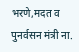भरणे,मदत व पुनर्वसन मंत्री ना.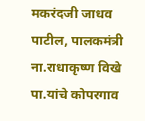मकरंदजी जाधव पाटील, पालकमंत्री ना.राधाकृष्ण विखे पा.यांचे कोपरगाव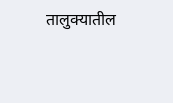तालुक्यातील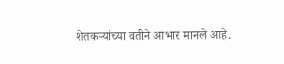शेतकऱ्यांच्या वतीने आभार मानले आहे.